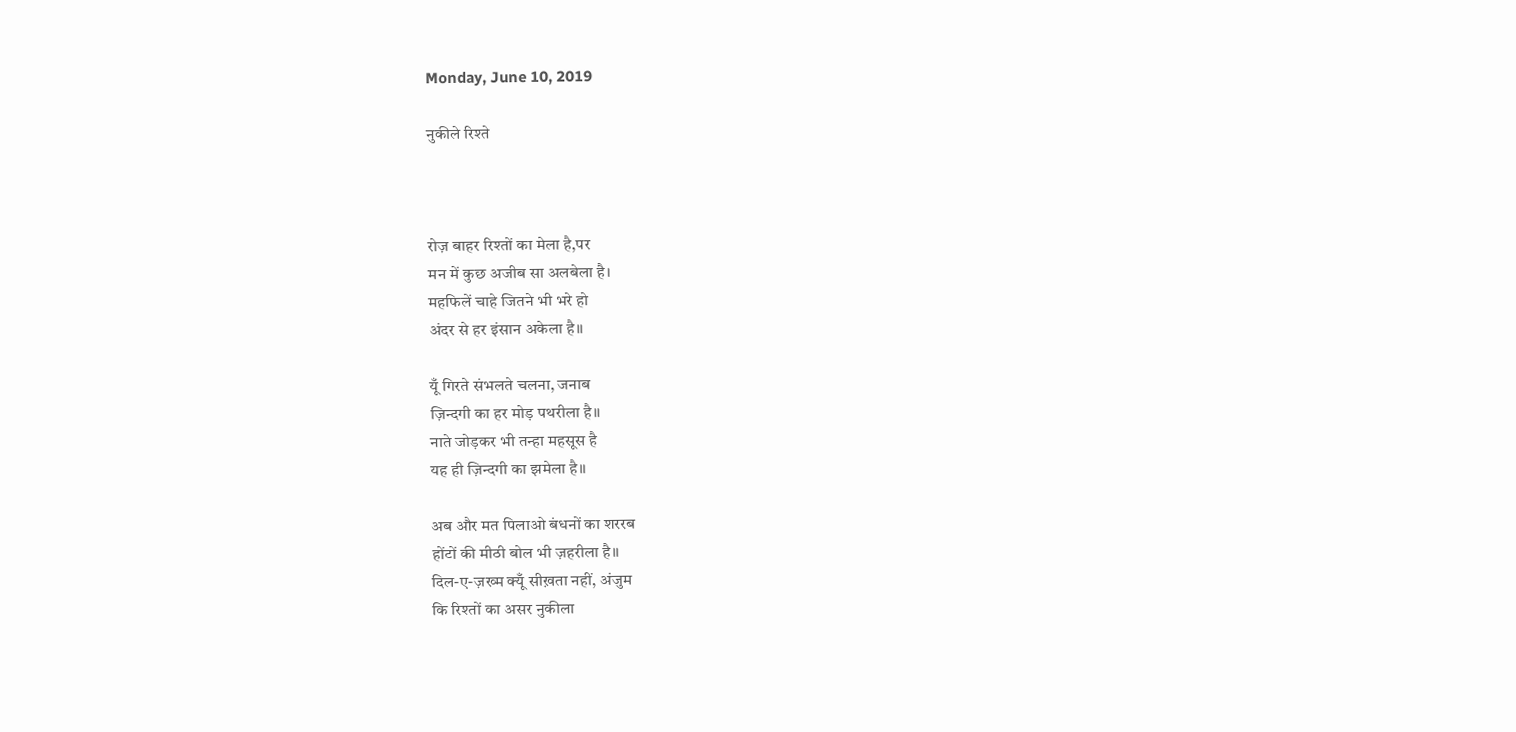Monday, June 10, 2019

नुकीले रिश्ते



रोज़ बाहर रिश्तों का मेला है,पर
मन में कुछ अजीब सा अलबेला है।
महफिलें चाहे जितने भी भरे हो
अंदर से हर इंसान अकेला है॥

यूँ गिरते संभलते चलना, जनाब
ज़िन्दगी का हर मोड़ पथरीला है॥
नाते जोड़कर भी तन्हा महसूस है
यह ही ज़िन्दगी का झमेला है॥

अब और मत पिलाओ बंधनों का शररब
होंटों की मीठी बोल भी ज़हरीला है॥
दिल-ए-ज़ख्म क्यूँ सीख़ता नहीं, अंजुम
कि रिश्तों का असर नुकीला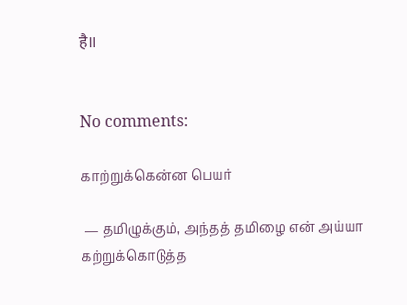है॥


No comments:

காற்றுக்கென்ன பெயர்

 — தமிழுக்கும், அந்தத் தமிழை என் அய்யா கற்றுக்கொடுத்த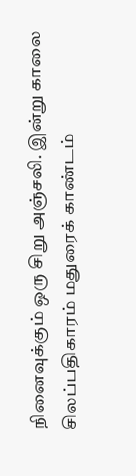நினைவுக்கும் ஒரு சிறு அஞ்சலி. இன்று காலை சிலப்பதிகாரம் மதுரைக் காண்டம்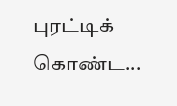புரட்டிக் கொண்ட...